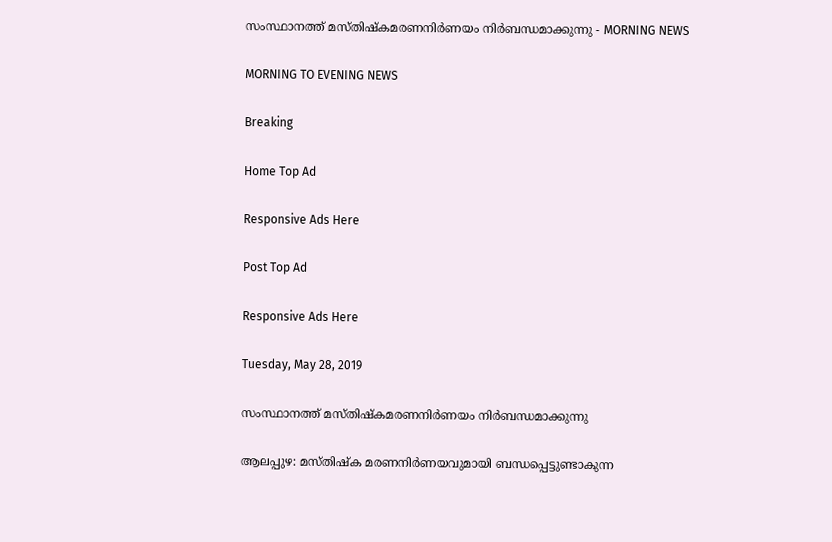സംസ്ഥാനത്ത് മസ്തിഷ്‌കമരണനിർണയം നിർബന്ധമാക്കുന്നു - MORNING NEWS

MORNING TO EVENING NEWS

Breaking

Home Top Ad

Responsive Ads Here

Post Top Ad

Responsive Ads Here

Tuesday, May 28, 2019

സംസ്ഥാനത്ത് മസ്തിഷ്‌കമരണനിർണയം നിർബന്ധമാക്കുന്നു

ആലപ്പുഴ: മസ്തിഷ്ക മരണനിർണയവുമായി ബന്ധപ്പെട്ടുണ്ടാകുന്ന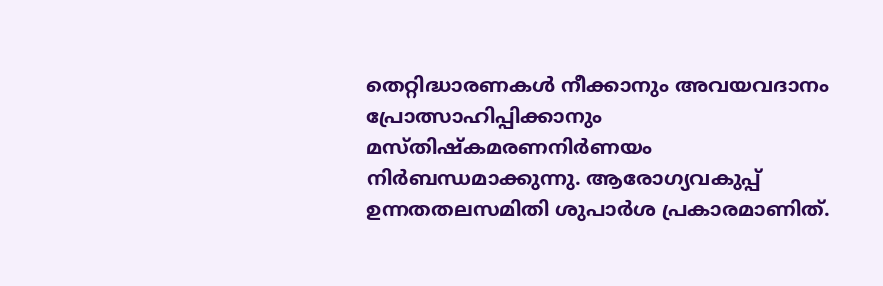തെറ്റിദ്ധാരണകൾ നീക്കാനും അവയവദാനം പ്രോത്സാഹിപ്പിക്കാനും മസ്തിഷ്കമരണനിർണയം നിർബന്ധമാക്കുന്നു. ആരോഗ്യവകുപ്പ് ഉന്നതതലസമിതി ശുപാർശ പ്രകാരമാണിത്.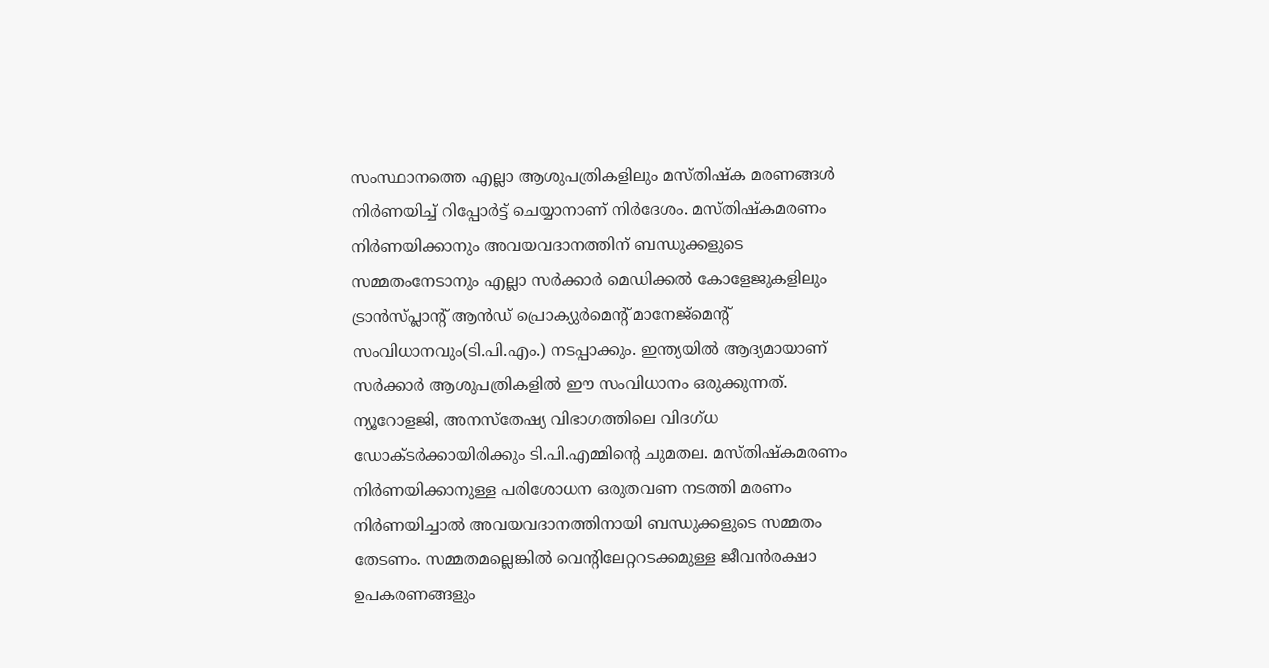സംസ്ഥാനത്തെ എല്ലാ ആശുപത്രികളിലും മസ്തിഷ്ക മരണങ്ങൾ നിർണയിച്ച് റിപ്പോർട്ട് ചെയ്യാനാണ് നിർദേശം. മസ്തിഷ്കമരണം നിർണയിക്കാനും അവയവദാനത്തിന് ബന്ധുക്കളുടെ സമ്മതംനേടാനും എല്ലാ സർക്കാർ മെഡിക്കൽ കോളേജുകളിലും ട്രാൻസ്പ്ലാന്റ് ആൻഡ് പ്രൊക്യുർമെന്റ് മാനേജ്മെന്റ് സംവിധാനവും(ടി.പി.എം.) നടപ്പാക്കും. ഇന്ത്യയിൽ ആദ്യമായാണ് സർക്കാർ ആശുപത്രികളിൽ ഈ സംവിധാനം ഒരുക്കുന്നത്. ന്യൂറോളജി, അനസ്തേഷ്യ വിഭാഗത്തിലെ വിദഗ്ധ ഡോക്ടർക്കായിരിക്കും ടി.പി.എമ്മിന്റെ ചുമതല. മസ്തിഷ്കമരണം നിർണയിക്കാനുള്ള പരിശോധന ഒരുതവണ നടത്തി മരണം നിർണയിച്ചാൽ അവയവദാനത്തിനായി ബന്ധുക്കളുടെ സമ്മതം തേടണം. സമ്മതമല്ലെങ്കിൽ വെന്റിലേറ്ററടക്കമുള്ള ജീവൻരക്ഷാ ഉപകരണങ്ങളും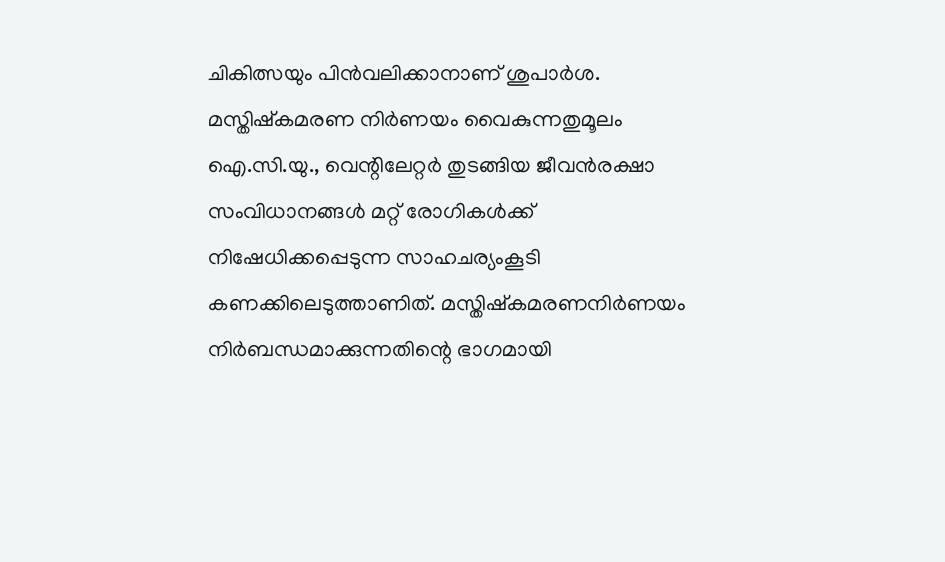ചികിത്സയും പിൻവലിക്കാനാണ് ശുപാർശ. മസ്തിഷ്കമരണ നിർണയം വൈകുന്നതുമൂലം ഐ.സി.യു., വെന്റിലേറ്റർ തുടങ്ങിയ ജീവൻരക്ഷാ സംവിധാനങ്ങൾ മറ്റ് രോഗികൾക്ക് നിഷേധിക്കപ്പെടുന്ന സാഹചര്യംകൂടി കണക്കിലെടുത്താണിത്. മസ്തിഷ്കമരണനിർണയം നിർബന്ധമാക്കുന്നതിന്റെ ഭാഗമായി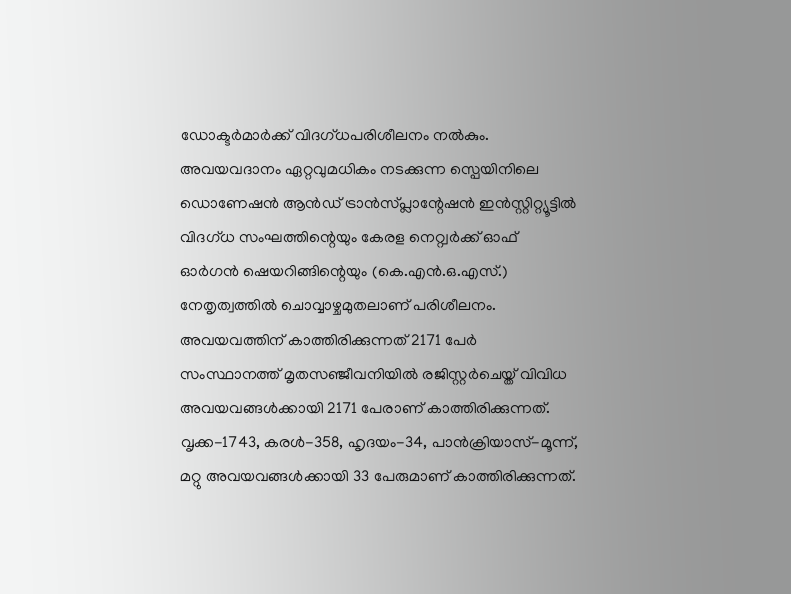ഡോക്ടർമാർക്ക് വിദഗ്ധപരിശീലനം നൽകും. അവയവദാനം ഏറ്റവുമധികം നടക്കുന്ന സ്പെയിനിലെ ഡൊണേഷൻ ആൻഡ് ട്രാൻസ്പ്ലാന്റേഷൻ ഇൻസ്റ്റിറ്റ്യൂട്ടിൽ വിദഗ്ധ സംഘത്തിന്റെയും കേരള നെറ്റ്വർക്ക് ഓഫ് ഓർഗൻ ഷെയറിങ്ങിന്റെയും (കെ.എൻ.ഒ.എസ്.) നേതൃത്വത്തിൽ ചൊവ്വാഴ്ചമുതലാണ് പരിശീലനം. അവയവത്തിന് കാത്തിരിക്കുന്നത് 2171 പേർ സംസ്ഥാനത്ത് മൃതസഞ്ജീവനിയിൽ രജിസ്റ്റർചെയ്ത് വിവിധ അവയവങ്ങൾക്കായി 2171 പേരാണ് കാത്തിരിക്കുന്നത്. വൃക്ക-1743, കരൾ-358, ഹൃദയം-34, പാൻക്രിയാസ്-മൂന്ന്, മറ്റു അവയവങ്ങൾക്കായി 33 പേരുമാണ് കാത്തിരിക്കുന്നത്.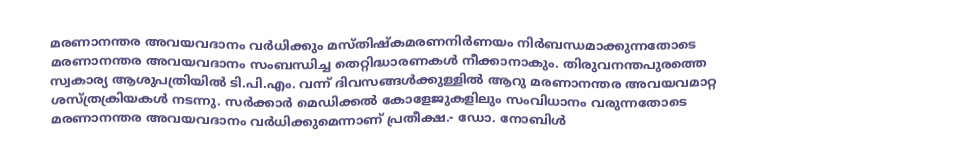മരണാനന്തര അവയവദാനം വർധിക്കും മസ്തിഷ്കമരണനിർണയം നിർബന്ധമാക്കുന്നതോടെ മരണാനന്തര അവയവദാനം സംബന്ധിച്ച തെറ്റിദ്ധാരണകൾ നീക്കാനാകും. തിരുവനന്തപുരത്തെ സ്വകാര്യ ആശുപത്രിയിൽ ടി.പി.എം. വന്ന് ദിവസങ്ങൾക്കുള്ളിൽ ആറു മരണാനന്തര അവയവമാറ്റ ശസ്ത്രക്രിയകൾ നടന്നു. സർക്കാർ മെഡിക്കൽ കോളേജുകളിലും സംവിധാനം വരുന്നതോടെ മരണാനന്തര അവയവദാനം വർധിക്കുമെന്നാണ് പ്രതീക്ഷ.- ഡോ. നോബിൾ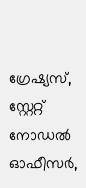ഗ്രേഷ്യസ്, സ്റ്റേറ്റ് നോഡൽ ഓഫീസർ,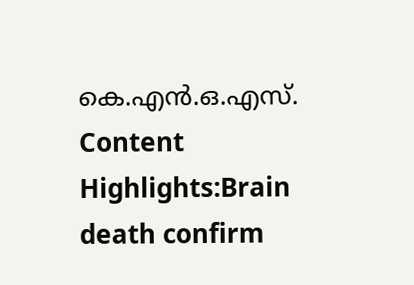കെ.എൻ.ഒ.എസ്. Content Highlights:Brain death confirm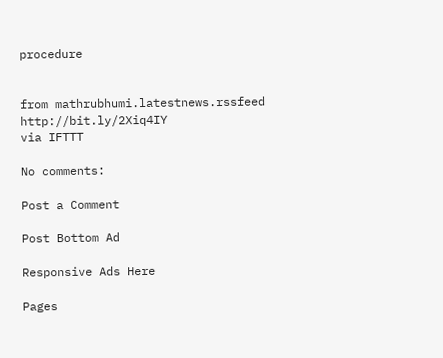procedure


from mathrubhumi.latestnews.rssfeed http://bit.ly/2Xiq4IY
via IFTTT

No comments:

Post a Comment

Post Bottom Ad

Responsive Ads Here

Pages